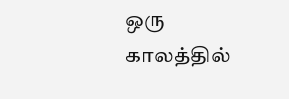ஒரு காலத்தில்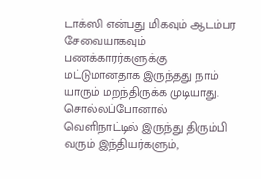டாக்ஸி என்பது மிகவும் ஆடம்பர சேவையாகவும் பணக்காரர்களுக்கு மட்டுமானதாக இருந்தது நாம் யாரும் மறந்திருக்க முடியாது. சொல்லப்போனால் வெளிநாட்டில் இருந்து திரும்பி வரும் இந்தியர்களும்,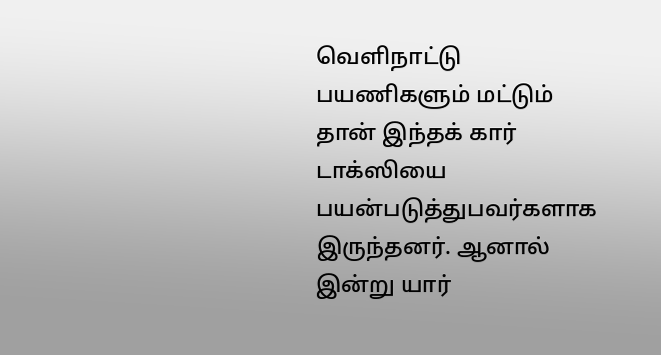வெளிநாட்டு பயணிகளும் மட்டும் தான் இந்தக் கார் டாக்ஸியை பயன்படுத்துபவர்களாக இருந்தனர். ஆனால் இன்று யார்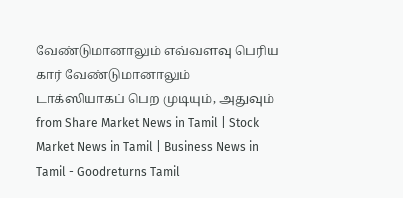வேண்டுமானாலும் எவ்வளவு பெரிய கார் வேண்டுமானாலும் டாக்ஸியாகப் பெற முடியும், அதுவும்
from Share Market News in Tamil | Stock Market News in Tamil | Business News in Tamil - Goodreturns Tamil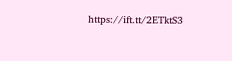https://ift.tt/2ETktS3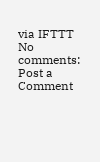via IFTTT
No comments:
Post a Comment